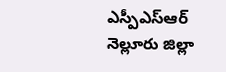ఎస్పీఎస్ఆర్ నెల్లూరు జిల్లా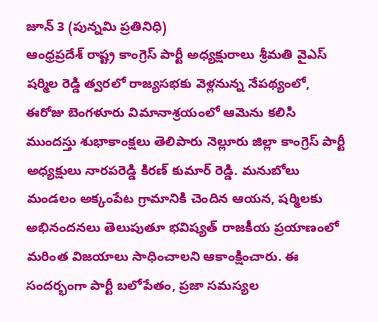జూన్ 3 (పున్నమి ప్రతినిధి)
ఆంధ్రప్రదేశ్ రాష్ట్ర కాంగ్రెస్ పార్టీ అధ్యక్షురాలు శ్రీమతి వైఎస్ షర్మిల రెడ్డి త్వరలో రాజ్యసభకు వెళ్లనున్న నేపథ్యంలో, ఈరోజు బెంగళూరు విమానాశ్రయంలో ఆమెను కలిసి ముందస్తు శుభాకాంక్షలు తెలిపారు నెల్లూరు జిల్లా కాంగ్రెస్ పార్టీ అధ్యక్షులు నారపరెడ్డి కిరణ్ కుమార్ రెడ్డి. మనుబోలు మండలం అక్కంపేట గ్రామానికి చెందిన ఆయన, షర్మిలకు అభినందనలు తెలుపుతూ భవిష్యత్ రాజకీయ ప్రయాణంలో మరింత విజయాలు సాధించాలని ఆకాంక్షించారు. ఈ సందర్భంగా పార్టీ బలోపేతం, ప్రజా సమస్యల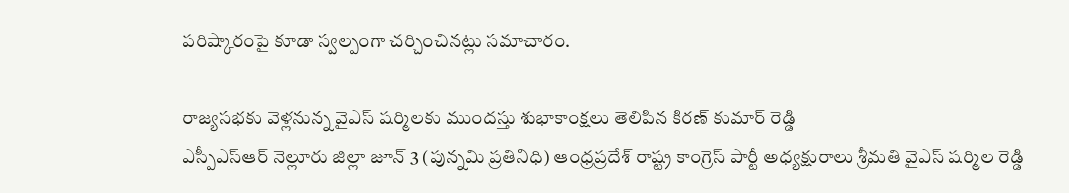పరిష్కారంపై కూడా స్వల్పంగా చర్చించినట్లు సమాచారం.

రాజ్యసభకు వెళ్లనున్న వైఎస్ షర్మిలకు ముందస్తు శుభాకాంక్షలు తెలిపిన కిరణ్ కుమార్ రెడ్డి
ఎస్పీఎస్ఆర్ నెల్లూరు జిల్లా జూన్ 3 (పున్నమి ప్రతినిధి) ఆంధ్రప్రదేశ్ రాష్ట్ర కాంగ్రెస్ పార్టీ అధ్యక్షురాలు శ్రీమతి వైఎస్ షర్మిల రెడ్డి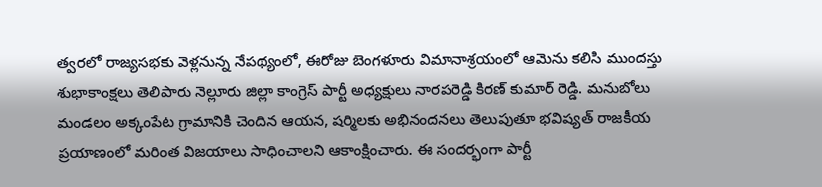త్వరలో రాజ్యసభకు వెళ్లనున్న నేపథ్యంలో, ఈరోజు బెంగళూరు విమానాశ్రయంలో ఆమెను కలిసి ముందస్తు శుభాకాంక్షలు తెలిపారు నెల్లూరు జిల్లా కాంగ్రెస్ పార్టీ అధ్యక్షులు నారపరెడ్డి కిరణ్ కుమార్ రెడ్డి. మనుబోలు మండలం అక్కంపేట గ్రామానికి చెందిన ఆయన, షర్మిలకు అభినందనలు తెలుపుతూ భవిష్యత్ రాజకీయ ప్రయాణంలో మరింత విజయాలు సాధించాలని ఆకాంక్షించారు. ఈ సందర్భంగా పార్టీ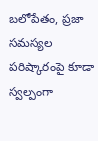బలోపేతం, ప్రజా సమస్యల పరిష్కారంపై కూడా స్వల్పంగా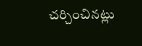చర్చించినట్లు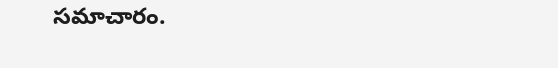సమాచారం.